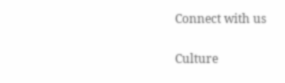Connect with us

Culture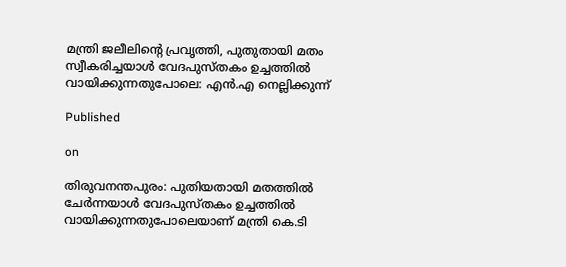മന്ത്രി ജലീലിന്റെ പ്രവൃത്തി, പുതുതായി മതം സ്വീകരിച്ചയാള്‍ വേദപുസ്തകം ഉച്ചത്തില്‍ വായിക്കുന്നതുപോലെ: എന്‍.എ നെല്ലിക്കുന്ന്

Published

on

തിരുവനന്തപുരം: പുതിയതായി മതത്തില്‍ ചേര്‍ന്നയാള്‍ വേദപുസ്തകം ഉച്ചത്തില്‍ വായിക്കുന്നതുപോലെയാണ് മന്ത്രി കെ.ടി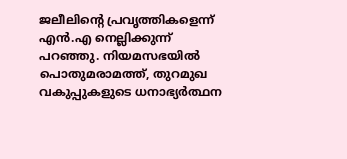ജലീലിന്റെ പ്രവൃത്തികളെന്ന് എന്‍.എ നെല്ലിക്കുന്ന് പറഞ്ഞു. നിയമസഭയില്‍ പൊതുമരാമത്ത്, തുറമുഖ വകുപ്പുകളുടെ ധനാഭ്യര്‍ത്ഥന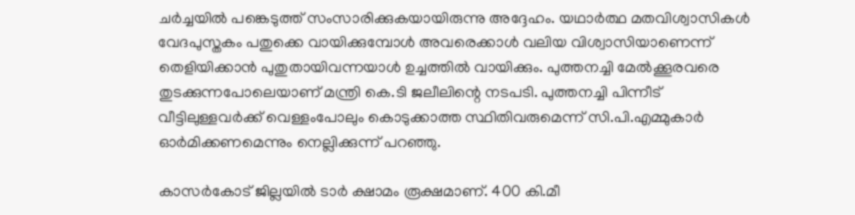ചര്‍ച്ചയില്‍ പങ്കെടുത്ത് സംസാരിക്കുകയായിരുന്നു അദ്ദേഹം. യഥാര്‍ത്ഥ മതവിശ്വാസികള്‍ വേദപുസ്തകം പതുക്കെ വായിക്കുമ്പോള്‍ അവരെക്കാള്‍ വലിയ വിശ്വാസിയാണെന്ന് തെളിയിക്കാന്‍ പുതുതായിവന്നയാള്‍ ഉച്ചത്തില്‍ വായിക്കും. പുത്തനച്ചി മേല്‍ക്കൂരവരെ തുടക്കുന്നപോലെയാണ് മന്ത്രി കെ.ടി ജലീലിന്റെ നടപടി. പുത്തനച്ചി പിന്നീട് വീട്ടിലുള്ളവര്‍ക്ക് വെള്ളംപോലും കൊടുക്കാത്ത സ്ഥിതിവരുമെന്ന് സി.പി.എമ്മുകാര്‍ ഓര്‍മിക്കണമെന്നും നെല്ലിക്കുന്ന് പറഞ്ഞു.

കാസര്‍കോട് ജില്ലയില്‍ ടാര്‍ ക്ഷാമം രൂക്ഷമാണ്. 400 കി.മീ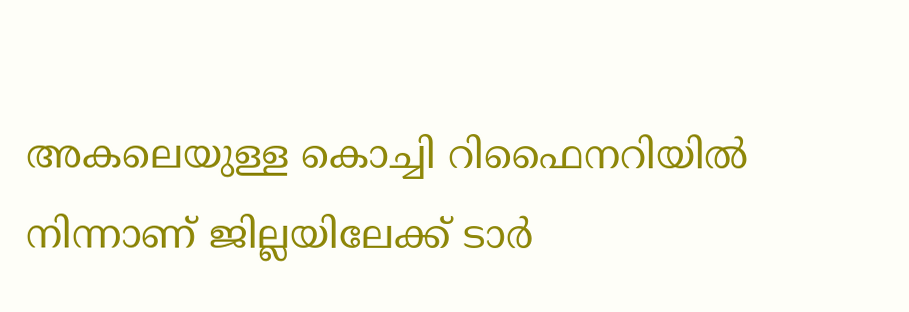അകലെയുള്ള കൊച്ചി റിഫൈനറിയില്‍ നിന്നാണ് ജില്ലയിലേക്ക് ടാര്‍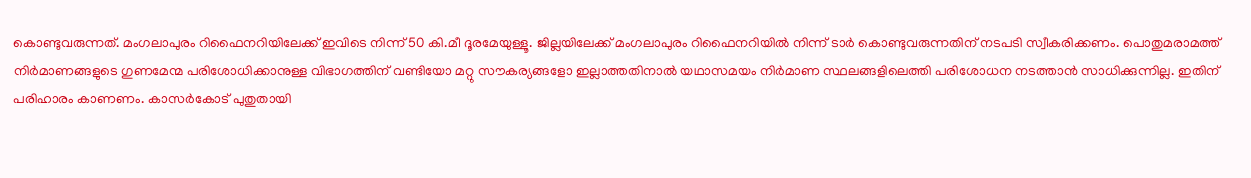കൊണ്ടുവരുന്നത്. മംഗലാപുരം റിഫൈനറിയിലേക്ക് ഇവിടെ നിന്ന് 50 കി.മീ ദൂരമേയുള്ളൂ. ജില്ലയിലേക്ക് മംഗലാപുരം റിഫൈനറിയില്‍ നിന്ന് ടാര്‍ കൊണ്ടുവരുന്നതിന് നടപടി സ്വീകരിക്കണം. പൊതുമരാമത്ത് നിര്‍മാണങ്ങളുടെ ഗുണമേന്മ പരിശോധിക്കാനുള്ള വിഭാഗത്തിന് വണ്ടിയോ മറ്റു സൗകര്യങ്ങളോ ഇല്ലാത്തതിനാല്‍ യഥാസമയം നിര്‍മാണ സ്ഥലങ്ങളിലെത്തി പരിശോധന നടത്താന്‍ സാധിക്കുന്നില്ല. ഇതിന് പരിഹാരം കാണണം. കാസര്‍കോട് പുതുതായി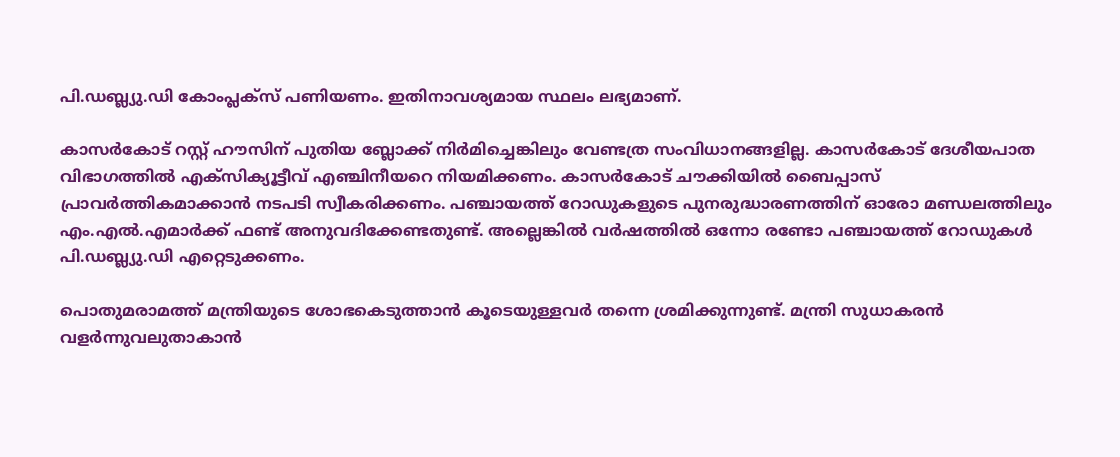പി.ഡബ്ല്യു.ഡി കോംപ്ലക്‌സ് പണിയണം. ഇതിനാവശ്യമായ സ്ഥലം ലഭ്യമാണ്.

കാസര്‍കോട് റസ്റ്റ് ഹൗസിന് പുതിയ ബ്ലോക്ക് നിര്‍മിച്ചെങ്കിലും വേണ്ടത്ര സംവിധാനങ്ങളില്ല. കാസര്‍കോട് ദേശീയപാത വിഭാഗത്തില്‍ എക്‌സിക്യൂട്ടീവ് എഞ്ചിനീയറെ നിയമിക്കണം. കാസര്‍കോട് ചൗക്കിയില്‍ ബൈപ്പാസ് പ്രാവര്‍ത്തികമാക്കാന്‍ നടപടി സ്വീകരിക്കണം. പഞ്ചായത്ത് റോഡുകളുടെ പുനരുദ്ധാരണത്തിന് ഓരോ മണ്ഡലത്തിലും എം.എല്‍.എമാര്‍ക്ക് ഫണ്ട് അനുവദിക്കേണ്ടതുണ്ട്. അല്ലെങ്കില്‍ വര്‍ഷത്തില്‍ ഒന്നോ രണ്ടോ പഞ്ചായത്ത് റോഡുകള്‍ പി.ഡബ്ല്യു.ഡി എറ്റെടുക്കണം.

പൊതുമരാമത്ത് മന്ത്രിയുടെ ശോഭകെടുത്താന്‍ കൂടെയുള്ളവര്‍ തന്നെ ശ്രമിക്കുന്നുണ്ട്. മന്ത്രി സുധാകരന്‍ വളര്‍ന്നുവലുതാകാന്‍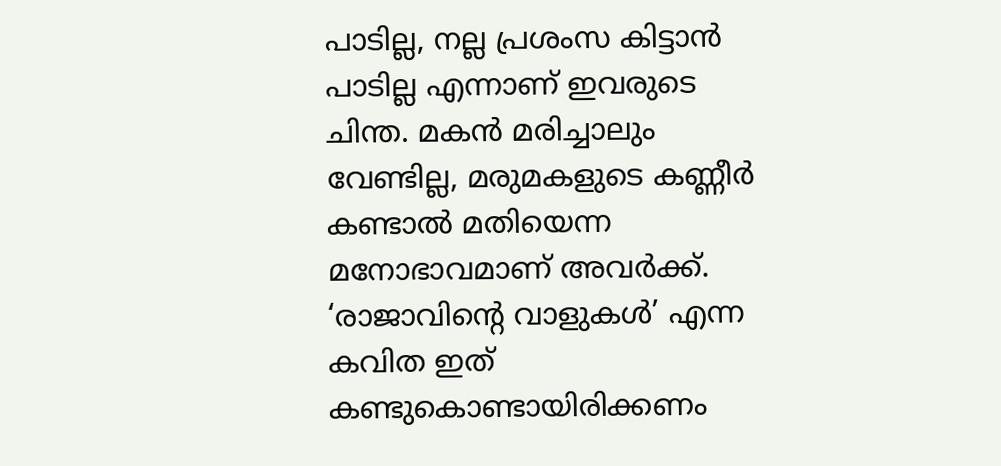പാടില്ല, നല്ല പ്രശംസ കിട്ടാന്‍ പാടില്ല എന്നാണ് ഇവരുടെ ചിന്ത. മകന്‍ മരിച്ചാലും വേണ്ടില്ല, മരുമകളുടെ കണ്ണീര്‍ കണ്ടാല്‍ മതിയെന്ന മനോഭാവമാണ് അവര്‍ക്ക്. ‘രാജാവിന്റെ വാളുകള്‍’ എന്ന കവിത ഇത് കണ്ടുകൊണ്ടായിരിക്കണം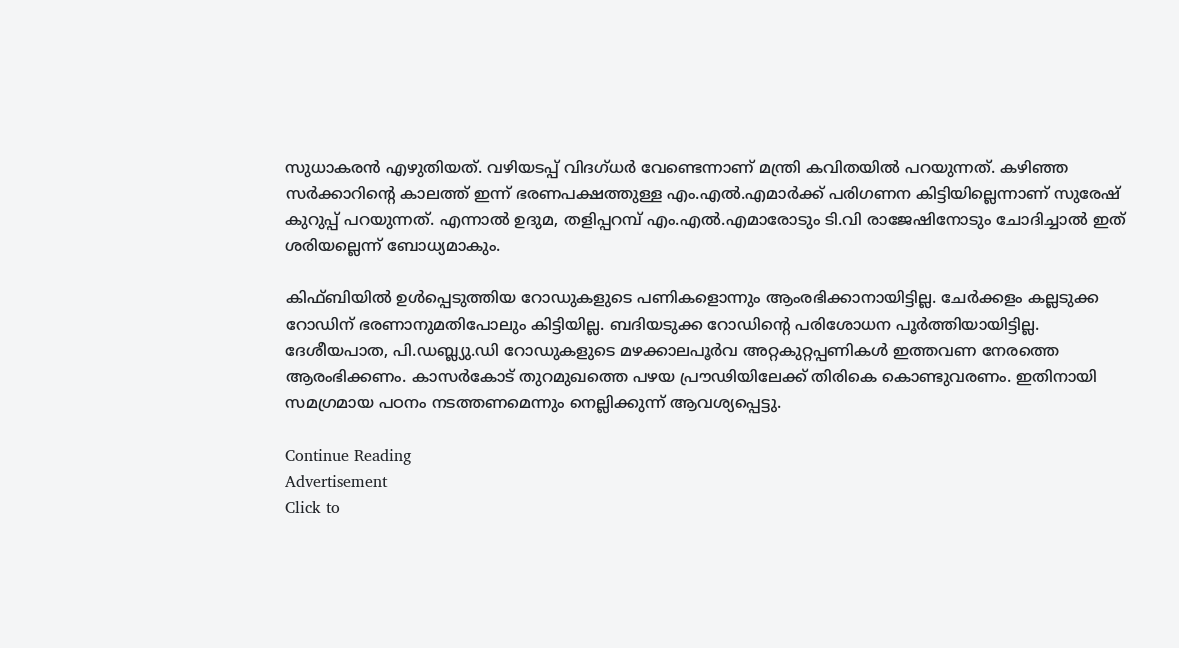സുധാകരന്‍ എഴുതിയത്. വഴിയടപ്പ് വിദഗ്ധര്‍ വേണ്ടെന്നാണ് മന്ത്രി കവിതയില്‍ പറയുന്നത്. കഴിഞ്ഞ സര്‍ക്കാറിന്റെ കാലത്ത് ഇന്ന് ഭരണപക്ഷത്തുള്ള എം.എല്‍.എമാര്‍ക്ക് പരിഗണന കിട്ടിയില്ലെന്നാണ് സുരേഷ് കുറുപ്പ് പറയുന്നത്. എന്നാല്‍ ഉദുമ, തളിപ്പറമ്പ് എം.എല്‍.എമാരോടും ടി.വി രാജേഷിനോടും ചോദിച്ചാല്‍ ഇത് ശരിയല്ലെന്ന് ബോധ്യമാകും.

കിഫ്ബിയില്‍ ഉള്‍പ്പെടുത്തിയ റോഡുകളുടെ പണികളൊന്നും ആംരഭിക്കാനായിട്ടില്ല. ചേര്‍ക്കളം കല്ലടുക്ക റോഡിന് ഭരണാനുമതിപോലും കിട്ടിയില്ല. ബദിയടുക്ക റോഡിന്റെ പരിശോധന പൂര്‍ത്തിയായിട്ടില്ല. ദേശീയപാത, പി.ഡബ്ല്യു.ഡി റോഡുകളുടെ മഴക്കാലപൂര്‍വ അറ്റകുറ്റപ്പണികള്‍ ഇത്തവണ നേരത്തെ ആരംഭിക്കണം. കാസര്‍കോട് തുറമുഖത്തെ പഴയ പ്രൗഢിയിലേക്ക് തിരികെ കൊണ്ടുവരണം. ഇതിനായി സമഗ്രമായ പഠനം നടത്തണമെന്നും നെല്ലിക്കുന്ന് ആവശ്യപ്പെട്ടു.

Continue Reading
Advertisement
Click to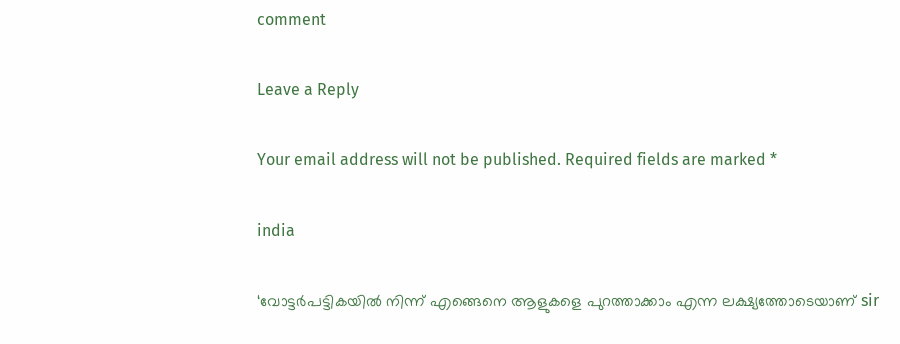comment

Leave a Reply

Your email address will not be published. Required fields are marked *

india

‘വോട്ടര്‍പട്ടികയില്‍ നിന്ന് എങ്ങെനെ ആളുകളെ പുറത്താക്കാം എന്ന ലക്ഷ്യത്തോടെയാണ് sir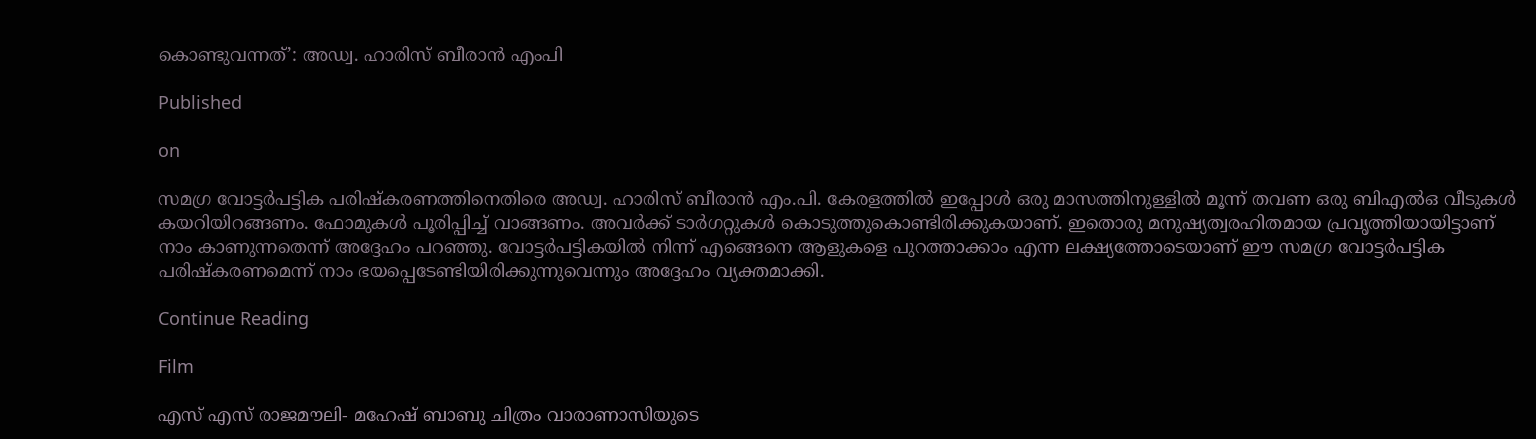കൊണ്ടുവന്നത്’: അഡ്വ. ഹാരിസ് ബീരാൻ എംപി

Published

on

സമഗ്ര വോട്ടര്‍പട്ടിക പരിഷ്‌കരണത്തിനെതിരെ അഡ്വ. ഹാരിസ് ബീരാന്‍ എം.പി. കേരളത്തില്‍ ഇപ്പോള്‍ ഒരു മാസത്തിനുള്ളില്‍ മൂന്ന് തവണ ഒരു ബിഎല്‍ഒ വീടുകള്‍ കയറിയിറങ്ങണം. ഫോമുകള്‍ പൂരിപ്പിച്ച് വാങ്ങണം. അവര്‍ക്ക് ടാര്‍ഗറ്റുകള്‍ കൊടുത്തുകൊണ്ടിരിക്കുകയാണ്. ഇതൊരു മനുഷ്യത്വരഹിതമായ പ്രവൃത്തിയായിട്ടാണ് നാം കാണുന്നതെന്ന് അദ്ദേഹം പറഞ്ഞു. വോട്ടര്‍പട്ടികയില്‍ നിന്ന് എങ്ങെനെ ആളുകളെ പുറത്താക്കാം എന്ന ലക്ഷ്യത്തോടെയാണ് ഈ സമഗ്ര വോട്ടര്‍പട്ടിക പരിഷ്‌കരണമെന്ന് നാം ഭയപ്പെടേണ്ടിയിരിക്കുന്നുവെന്നും അദ്ദേഹം വ്യക്തമാക്കി.

Continue Reading

Film

എസ് എസ് രാജമൗലി- മഹേഷ് ബാബു ചിത്രം വാരാണാസിയുടെ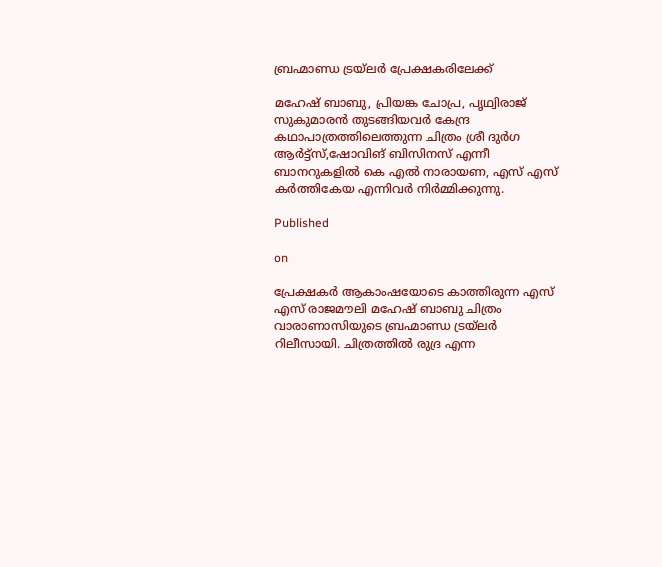ബ്രഹ്മാണ്ഡ ട്രയ്ലർ പ്രേക്ഷകരിലേക്ക്

മഹേഷ് ബാബു, പ്രിയങ്ക ചോപ്ര, പൃഥ്വിരാജ് സുകുമാരൻ തുടങ്ങിയവർ കേന്ദ്ര കഥാപാത്രത്തിലെത്തുന്ന ചിത്രം ശ്രീ ദുർഗ ആർട്ട്സ്,ഷോവിങ് ബിസിനസ് എന്നീ ബാനറുകളിൽ കെ എൽ നാരായണ, എസ് എസ് കർത്തികേയ എന്നിവർ നിർമ്മിക്കുന്നു.

Published

on

പ്രേക്ഷകർ ആകാംഷയോടെ കാത്തിരുന്ന എസ് എസ് രാജമൗലി മഹേഷ് ബാബു ചിത്രം വാരാണാസിയുടെ ബ്രഹ്മാണ്ഡ ട്രയ്ലർ റിലീസായി. ചിത്രത്തിൽ രുദ്ര എന്ന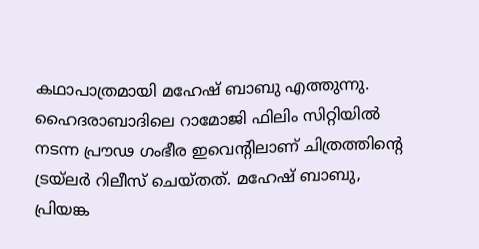കഥാപാത്രമായി മഹേഷ് ബാബു എത്തുന്നു. ഹൈദരാബാദിലെ റാമോജി ഫിലിം സിറ്റിയിൽ നടന്ന പ്രൗഢ ഗംഭീര ഇവെന്റിലാണ് ചിത്രത്തിന്റെ ട്രയ്ലർ റിലീസ് ചെയ്തത്. മഹേഷ് ബാബു, പ്രിയങ്ക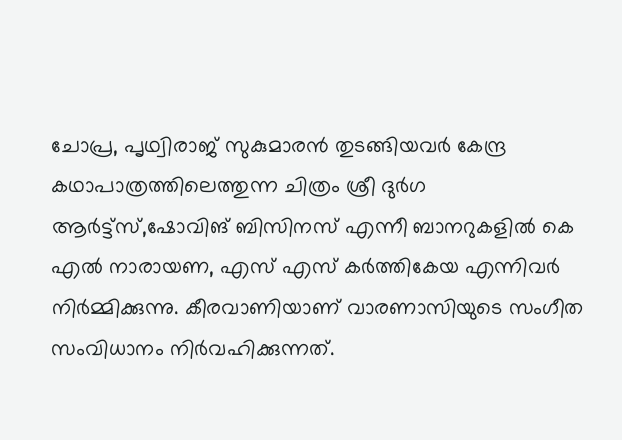ചോപ്ര, പൃഥ്വിരാജ് സുകുമാരൻ തുടങ്ങിയവർ കേന്ദ്ര കഥാപാത്രത്തിലെത്തുന്ന ചിത്രം ശ്രീ ദുർഗ ആർട്ട്സ്,ഷോവിങ് ബിസിനസ് എന്നീ ബാനറുകളിൽ കെ എൽ നാരായണ, എസ് എസ് കർത്തികേയ എന്നിവർ നിർമ്മിക്കുന്നു. കീരവാണിയാണ് വാരണാസിയുടെ സംഗീത സംവിധാനം നിർവഹിക്കുന്നത്.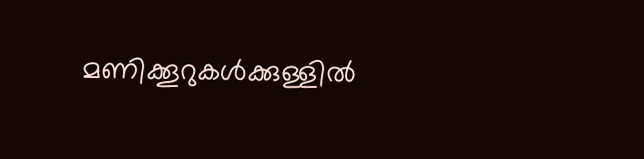മണിക്കൂറുകൾക്കുള്ളിൽ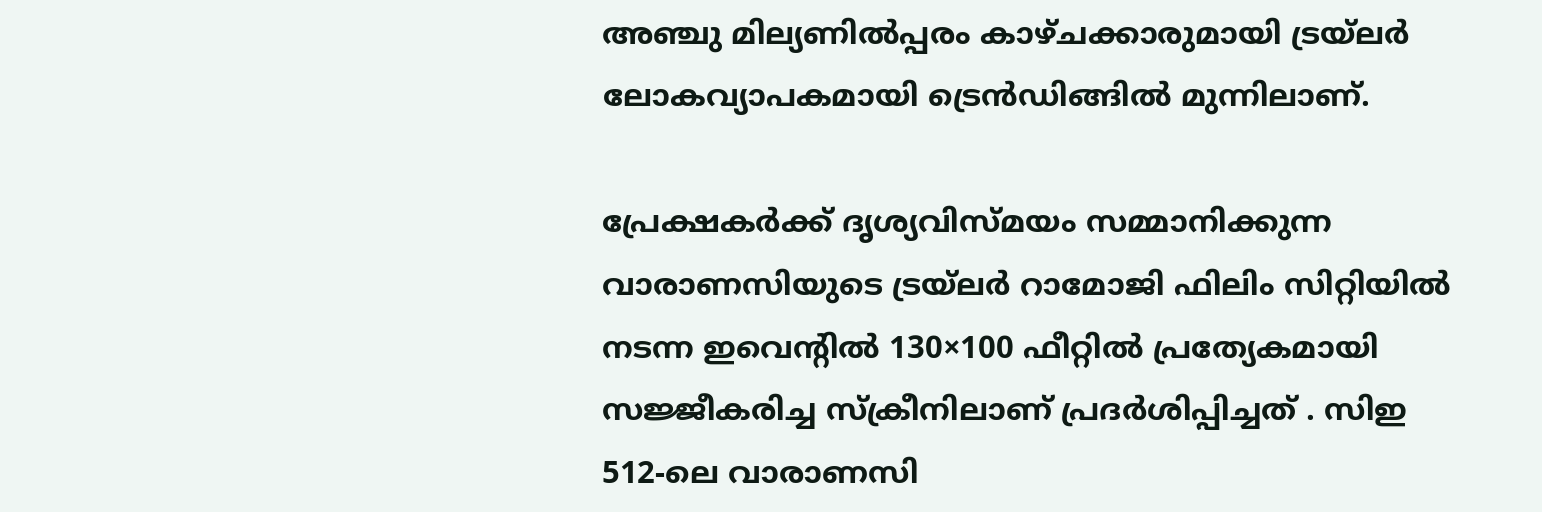അഞ്ചു മില്യണിൽപ്പരം കാഴ്ചക്കാരുമായി ട്രയ്ലർ ലോകവ്യാപകമായി ട്രെൻഡിങ്ങിൽ മുന്നിലാണ്.

പ്രേക്ഷകർക്ക് ദൃശ്യവിസ്മയം സമ്മാനിക്കുന്ന വാരാണസിയുടെ ട്രയ്ലർ റാമോജി ഫിലിം സിറ്റിയിൽ നടന്ന ഇവെന്റിൽ 130×100 ഫീറ്റിൽ പ്രത്യേകമായി സജ്ജീകരിച്ച സ്‌ക്രീനിലാണ് പ്രദർശിപ്പിച്ചത് . സിഇ 512-ലെ വാരാണസി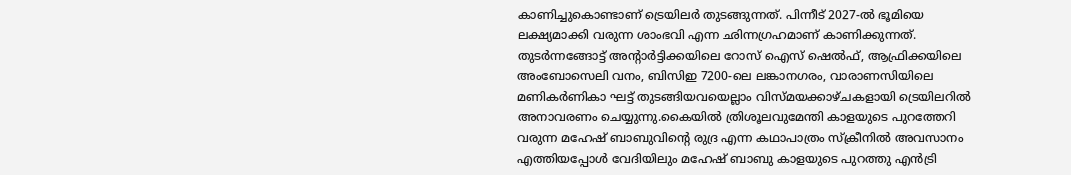കാണിച്ചുകൊണ്ടാണ് ട്രെയിലര്‍ തുടങ്ങുന്നത്. പിന്നീട് 2027-ല്‍ ഭൂമിയെ ലക്ഷ്യമാക്കി വരുന്ന ശാംഭവി എന്ന ഛിന്നഗ്രഹമാണ് കാണിക്കുന്നത്. തുടര്‍ന്നങ്ങോട്ട് അന്റാര്‍ട്ടിക്കയിലെ റോസ് ഐസ് ഷെല്‍ഫ്, ആഫ്രിക്കയിലെ അംബോസെലി വനം, ബിസിഇ 7200-ലെ ലങ്കാനഗരം, വാരാണസിയിലെ മണികര്‍ണികാ ഘട്ട് തുടങ്ങിയവയെല്ലാം വിസ്മയക്കാഴ്ചകളായി ട്രെയിലറില്‍ അനാവരണം ചെയ്യുന്നു.കൈയില്‍ ത്രിശൂലവുമേന്തി കാളയുടെ പുറത്തേറി വരുന്ന മഹേഷ് ബാബുവിന്റെ രുദ്ര എന്ന കഥാപാത്രം സ്‌ക്രീനിൽ അവസാനം എത്തിയപ്പോൾ വേദിയിലും മഹേഷ് ബാബു കാളയുടെ പുറത്തു എൻട്രി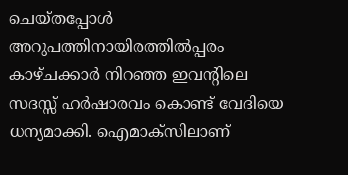ചെയ്തപ്പോൾ അറുപത്തിനായിരത്തിൽപ്പരം കാഴ്ചക്കാർ നിറഞ്ഞ ഇവന്റിലെ സദസ്സ് ഹർഷാരവം കൊണ്ട് വേദിയെ ധന്യമാക്കി. ഐമാക്‌സിലാണ്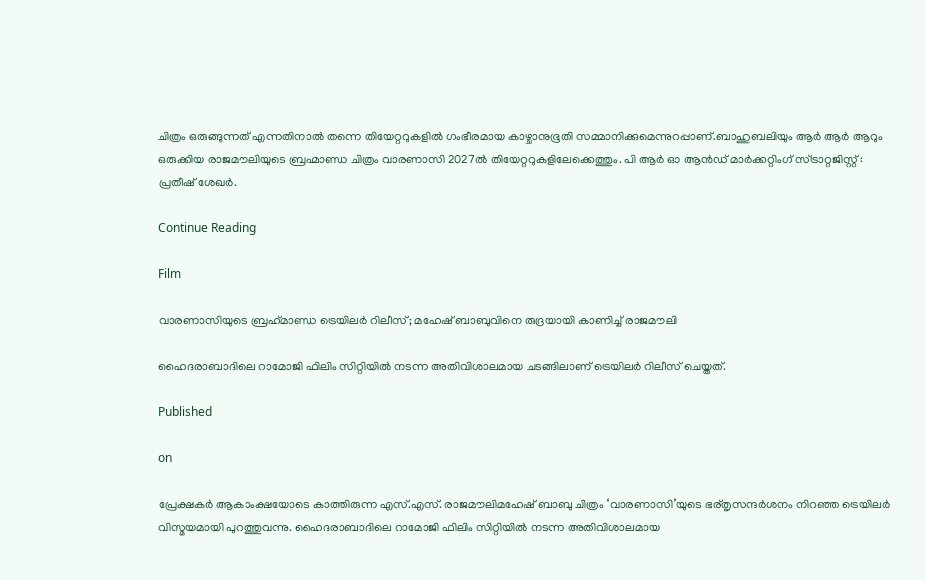ചിത്രം ഒരുങ്ങുന്നത് എന്നതിനാല്‍ തന്നെ തിയേറ്ററുകളില്‍ ഗംഭീരമായ കാഴ്ചാനുഭൂതി സമ്മാനിക്കുമെന്നുറപ്പാണ്.ബാഹുബലിയും ആർ ആർ ആറും ഒരുക്കിയ രാജമൗലിയുടെ ബ്രഹ്മാണ്ഡ ചിത്രം വാരണാസി 2027ൽ തിയേറ്ററുകളിലേക്കെത്തും. പി ആർ ഓ ആൻഡ് മാർക്കറ്റിംഗ് സ്ട്രാറ്റജിസ്റ്റ് : പ്രതീഷ് ശേഖർ.

Continue Reading

Film

വാരണാസിയുടെ ബ്രഹ്‌മാണ്ഡ ട്രെയിലര്‍ റിലീസ്; മഹേഷ് ബാബുവിനെ രുദ്രയായി കാണിച്ച് രാജമൗലി

ഹൈദരാബാദിലെ റാമോജി ഫിലിം സിറ്റിയില്‍ നടന്ന അതിവിശാലമായ ചടങ്ങിലാണ് ട്രെയിലര്‍ റിലീസ് ചെയ്തത്.

Published

on

പ്രേക്ഷകര്‍ ആകാംക്ഷയോടെ കാത്തിരുന്ന എസ്.എസ്. രാജമൗലിമഹേഷ് ബാബു ചിത്രം ‘വാരണാസി’യുടെ ഭര്തൃസന്ദര്‍ശനം നിറഞ്ഞ ട്രെയിലര്‍ വിസ്മയമായി പുറത്തുവന്നു. ഹൈദരാബാദിലെ റാമോജി ഫിലിം സിറ്റിയില്‍ നടന്ന അതിവിശാലമായ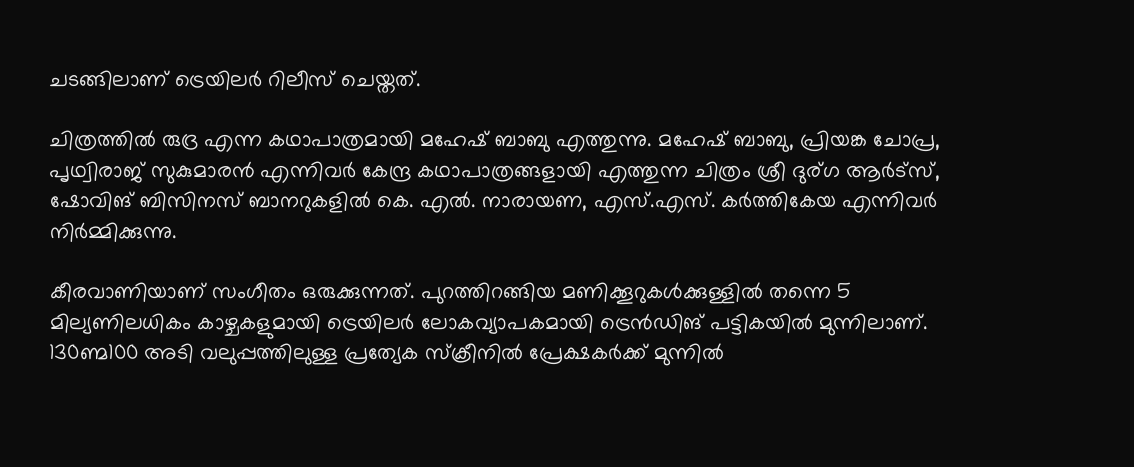ചടങ്ങിലാണ് ട്രെയിലര്‍ റിലീസ് ചെയ്തത്.

ചിത്രത്തില്‍ രുദ്ര എന്ന കഥാപാത്രമായി മഹേഷ് ബാബു എത്തുന്നു. മഹേഷ് ബാബു, പ്രിയങ്ക ചോപ്ര, പൃഥ്വിരാജ് സുകുമാരന്‍ എന്നിവര്‍ കേന്ദ്ര കഥാപാത്രങ്ങളായി എത്തുന്ന ചിത്രം ശ്രീ ദുര്ഗ ആര്‍ട്‌സ്, ഷോവിങ് ബിസിനസ് ബാനറുകളില്‍ കെ. എല്‍. നാരായണ, എസ്.എസ്. കര്‍ത്തികേയ എന്നിവര്‍ നിര്‍മ്മിക്കുന്നു.

കീരവാണിയാണ് സംഗീതം ഒരുക്കുന്നത്. പുറത്തിറങ്ങിയ മണിക്കൂറുകള്‍ക്കുള്ളില്‍ തന്നെ 5 മില്യണിലധികം കാഴ്ചകളുമായി ട്രെയിലര്‍ ലോകവ്യാപകമായി ട്രെന്‍ഡിങ് പട്ടികയില്‍ മുന്നിലാണ്. 130ണ്മ100 അടി വലുപ്പത്തിലുള്ള പ്രത്യേക സ്‌ക്രീനില്‍ പ്രേക്ഷകര്‍ക്ക് മുന്നില്‍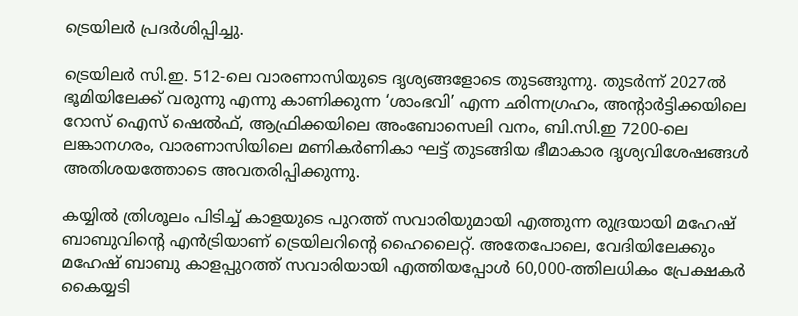ട്രെയിലര്‍ പ്രദര്‍ശിപ്പിച്ചു.

ട്രെയിലര്‍ സി.ഇ. 512-ലെ വാരണാസിയുടെ ദൃശ്യങ്ങളോടെ തുടങ്ങുന്നു. തുടര്‍ന്ന് 2027ല്‍ ഭൂമിയിലേക്ക് വരുന്നു എന്നു കാണിക്കുന്ന ‘ശാംഭവി’ എന്ന ഛിന്നഗ്രഹം, അന്റാര്‍ട്ടിക്കയിലെ റോസ് ഐസ് ഷെല്‍ഫ്, ആഫ്രിക്കയിലെ അംബോസെലി വനം, ബി.സി.ഇ 7200-ലെ ലങ്കാനഗരം, വാരണാസിയിലെ മണികര്‍ണികാ ഘട്ട് തുടങ്ങിയ ഭീമാകാര ദൃശ്യവിശേഷങ്ങള്‍ അതിശയത്തോടെ അവതരിപ്പിക്കുന്നു.

കയ്യില്‍ ത്രിശൂലം പിടിച്ച് കാളയുടെ പുറത്ത് സവാരിയുമായി എത്തുന്ന രുദ്രയായി മഹേഷ് ബാബുവിന്റെ എന്‍ട്രിയാണ് ട്രെയിലറിന്റെ ഹൈലൈറ്റ്. അതേപോലെ, വേദിയിലേക്കും മഹേഷ് ബാബു കാളപ്പുറത്ത് സവാരിയായി എത്തിയപ്പോള്‍ 60,000-ത്തിലധികം പ്രേക്ഷകര്‍ കൈയ്യടി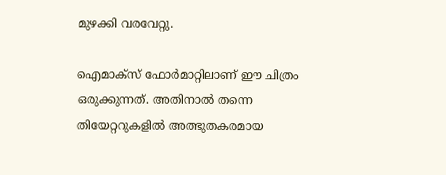മുഴക്കി വരവേറ്റു.

ഐമാക്‌സ് ഫോര്‍മാറ്റിലാണ് ഈ ചിത്രം ഒരുക്കുന്നത്. അതിനാല്‍ തന്നെ തിയേറ്ററുകളില്‍ അത്ഭുതകരമായ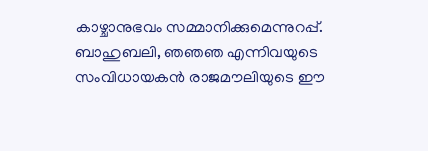കാഴ്ചാനുഭവം സമ്മാനിക്കുമെന്നുറപ്പ്. ബാഹുബലി, ഞഞഞ എന്നിവയുടെ സംവിധായകന്‍ രാജമൗലിയുടെ ഈ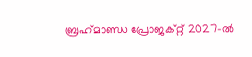ബ്രഹ്‌മാണ്ഡ പ്രോജക്റ്റ് 2027-ല്‍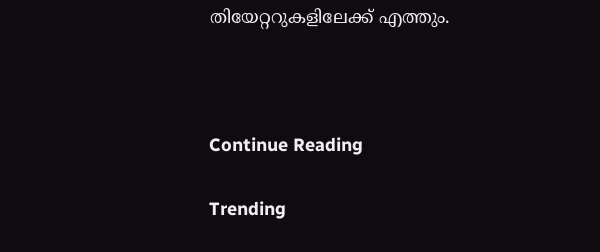തിയേറ്ററുകളിലേക്ക് എത്തും.



Continue Reading

Trending